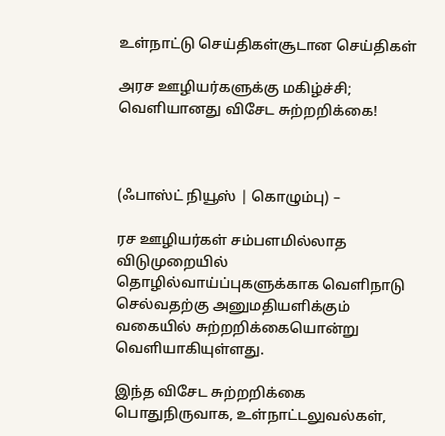உள்நாட்டு செய்திகள்சூடான செய்திகள்

அரச ஊழியர்களுக்கு மகிழ்ச்சி; வெளியானது விசேட சுற்றறிக்கை!



(ஃபாஸ்ட் நியூஸ் | கொழும்பு) –

ரச ஊழியர்கள் சம்பளமில்லாத விடுமுறையில் தொழில்வாய்ப்புகளுக்காக வெளிநாடு செல்வதற்கு அனுமதியளிக்கும் வகையில் சுற்றறிக்கையொன்று வெளியாகியுள்ளது.

இந்த விசேட சுற்றறிக்கை பொதுநிருவாக, உள்நாட்டலுவல்கள்,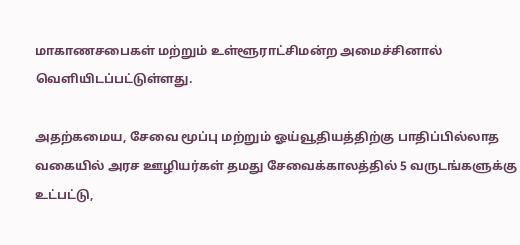மாகாணசபைகள் மற்றும் உள்ளூராட்சிமன்ற அமைச்சினால் வெளியிடப்பட்டுள்ளது.

அதற்கமைய, சேவை மூப்பு மற்றும் ஓய்வூதியத்திற்கு பாதிப்பில்லாத வகையில் அரச ஊழியர்கள் தமது சேவைக்காலத்தில் 5 வருடங்களுக்கு உட்பட்டு,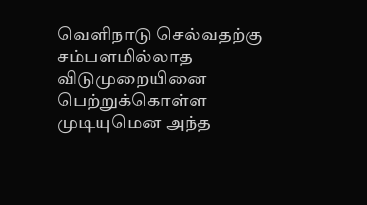வெளிநாடு செல்வதற்கு சம்பளமில்லாத விடுமுறையினை பெற்றுக்கொள்ள முடியுமென அந்த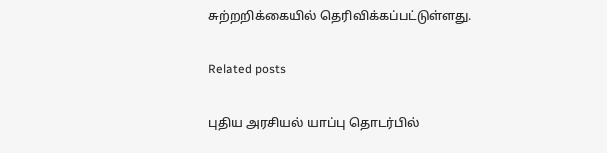சுற்றறிக்கையில் தெரிவிக்கப்பட்டுள்ளது.

Related posts

புதிய அரசியல் யாப்பு தொடர்பில்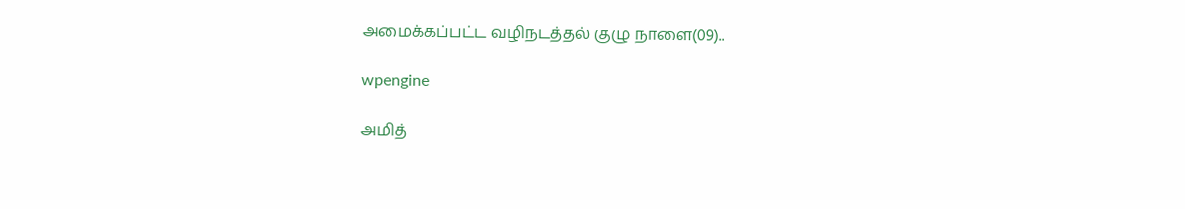அமைக்கப்பட்ட வழிநடத்தல் குழு நாளை(09)..

wpengine

அமித்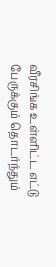வீரசிங்க உள்ளிட்ட எட்டு பேருக்கும் தொடர்ந்தும்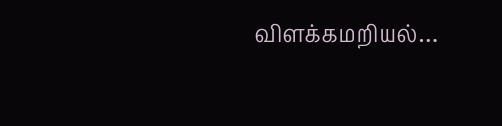விளக்கமறியல்…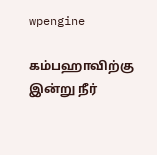wpengine

கம்பஹாவிற்கு இன்று நீர்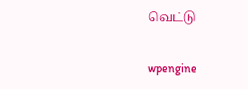வெட்டு

wpengine